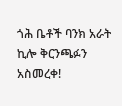ጎሕ ቤቶች ባንክ አራት ኪሎ ቅርንጫፉን አስመረቀ!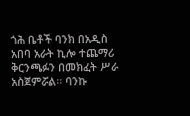ጎሕ ቤቶች ባንክ በአዲስ አበባ አራት ኪሎ ተጨማሪ ቅርንጫፉን በመክፈት ሥራ አስጀምሯል፡፡ ባንኩ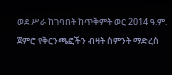ወደ ሥራ ከገባበት ከጥቅምት ወር 2014 ዓ.ም. ጀምሮ የቅርንጫፎችን ብዛት ስምንት ማድረስ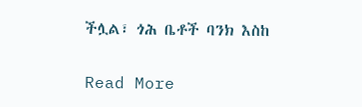ችሏል፣ ጎሕ ቤቶች ባንክ እስከ

Read More